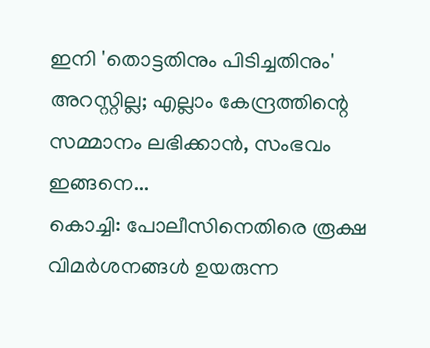ഇനി 'തൊട്ടതിനും പിടിച്ചതിനും' അറസ്റ്റില്ല; എല്ലാം കേന്ദ്രത്തിന്റെ സമ്മാനം ലഭിക്കാൻ, സംഭവം ഇങ്ങനെ...
കൊച്ചി: പോലീസിനെതിരെ രൂക്ഷ വിമർശനങ്ങൾ ഉയരുന്ന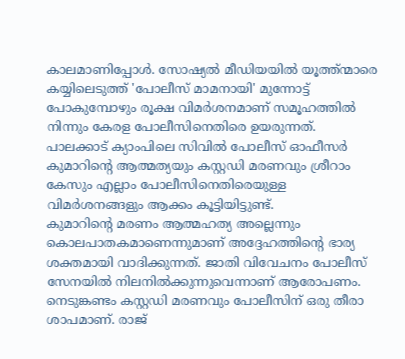കാലമാണിപ്പോൾ. സോഷ്യൽ മീഡിയയിൽ യൂത്ത്ന്മാരെ കയ്യിലെടുത്ത് 'പോലീസ് മാമനായി' മുന്നോട്ട് പോകുമ്പോഴും രൂക്ഷ വിമർശനമാണ് സമൂഹത്തിൽ നിന്നും കേരള പോലീസിനെതിരെ ഉയരുന്നത്. പാലക്കാട് ക്യാംപിലെ സിവിൽ പോലീസ് ഓഫീസർ കുമാറിന്റെ ആത്മത്യയും കസ്റ്റഡി മരണവും ശ്രീറാം കേസും എല്ലാം പോലീസിനെതിരെയുള്ള വിമർശനങ്ങളും ആക്കം കൂട്ടിയിട്ടുണ്ട്.
കുമാറിന്റെ മരണം ആത്മഹത്യ അല്ലെന്നും കൊലപാതകമാണെന്നുമാണ് അദ്ദേഹത്തിന്റെ ഭാര്യ ശക്തമായി വാദിക്കുന്നത്. ജാതി വിവേചനം പോലീസ് സേനയിൽ നിലനിൽക്കുന്നുവെന്നാണ് ആരോപണം. നെടുങ്കണ്ടം കസ്റ്റഡി മരണവും പോലീസിന് ഒരു തീരാ ശാപമാണ്. രാജ്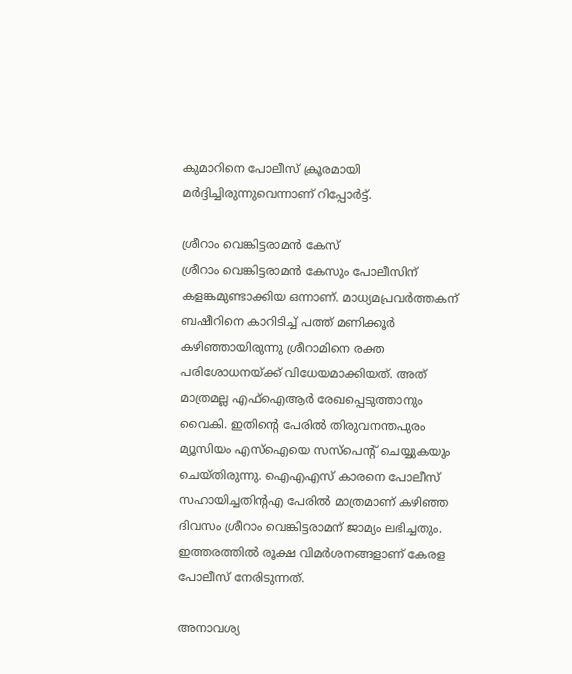കുമാറിനെ പോലീസ് ക്രൂരമായി മർദ്ദിച്ചിരുന്നുവെന്നാണ് റിപ്പോർട്ട്.

ശ്രീറാം വെങ്കിട്ടരാമൻ കേസ്
ശ്രീറാം വെങ്കിട്ടരാമൻ കേസും പോലീസിന് കളങ്കമുണ്ടാക്കിയ ഒന്നാണ്. മാധ്യമപ്രവർത്തകന് ബഷീറിനെ കാറിടിച്ച് പത്ത് മണിക്കൂർ കഴിഞ്ഞായിരുന്നു ശ്രീറാമിനെ രക്ത പരിശോധനയ്ക്ക് വിധേയമാക്കിയത്. അത് മാത്രമല്ല എഫ്ഐആർ രേഖപ്പെടുത്താനും വൈകി. ഇതിന്റെ പേരിൽ തിരുവനന്തപുരം മ്യൂസിയം എസ്ഐയെ സസ്പെന്റ് ചെയ്യുകയും ചെയ്തിരുന്നു. ഐഎഎസ് കാരനെ പോലീസ് സഹായിച്ചതിന്റഎ പേരിൽ മാത്രമാണ് കഴിഞ്ഞ ദിവസം ശ്രീറാം വെങ്കിട്ടരാമന് ജാമ്യം ലഭിച്ചതും. ഇത്തരത്തിൽ രൂക്ഷ വിമർശനങ്ങളാണ് കേരള പോലീസ് നേരിടുന്നത്.

അനാവശ്യ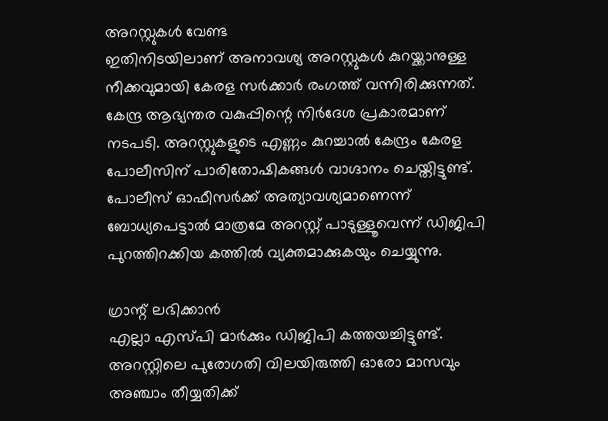അറസ്റ്റുകൾ വേണ്ട
ഇതിനിടയിലാണ് അനാവശ്യ അറസ്റ്റുകൾ കുറയ്ക്കാനുള്ള നീക്കവുമായി കേരള സർക്കാർ രംഗത്ത് വന്നിരിക്കുന്നത്. കേന്ദ്ര ആഭ്യന്തര വകുപ്പിന്റെ നിർദേശ പ്രകാരമാണ് നടപടി. അറസ്റ്റുകളുടെ എണ്ണം കുറച്ചാൽ കേന്ദ്രം കേരള പോലീസിന് പാരിതോഷികങ്ങൾ വാഗ്ദാനം ചെയ്തിട്ടുണ്ട്. പോലീസ് ഓഫീസർക്ക് അത്യാവശ്യമാണെന്ന് ബോധ്യപെട്ടാൽ മാത്രമേ അറസ്റ്റ് പാടുള്ളൂവെന്ന് ഡിജിപി പുറത്തിറക്കിയ കത്തിൽ വ്യക്തമാക്കുകയും ചെയ്യുന്നു.

ഗ്രാന്റ് ലഭിക്കാൻ
എല്ലാ എസ്പി മാർക്കും ഡിജിപി കത്തയച്ചിട്ടുണ്ട്. അറസ്റ്റിലെ പുരോഗതി വിലയിരുത്തി ഓരോ മാസവും അഞ്ചാം തീയ്യതിക്ക്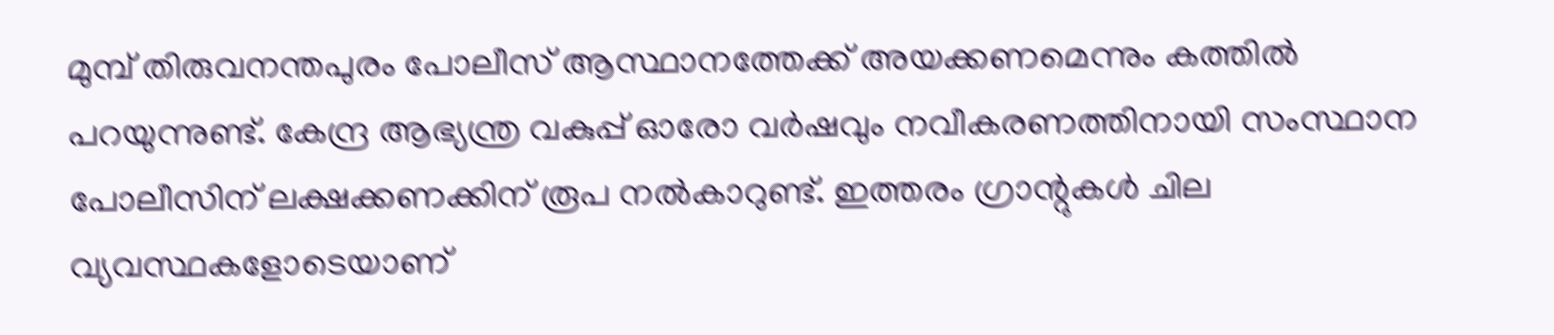മുമ്പ് തിരുവനന്തപുരം പോലീസ് ആസ്ഥാനത്തേക്ക് അയക്കണമെന്നും കത്തിൽ പറയുന്നുണ്ട്. കേന്ദ്ര ആഭ്യന്ത്ര വകുപ്പ് ഓരോ വർഷവും നവീകരണത്തിനായി സംസ്ഥാന പോലീസിന് ലക്ഷക്കണക്കിന് രൂപ നൽകാറുണ്ട്. ഇത്തരം ഗ്രാന്റുകൾ ചില വ്യവസ്ഥകളോടെയാണ്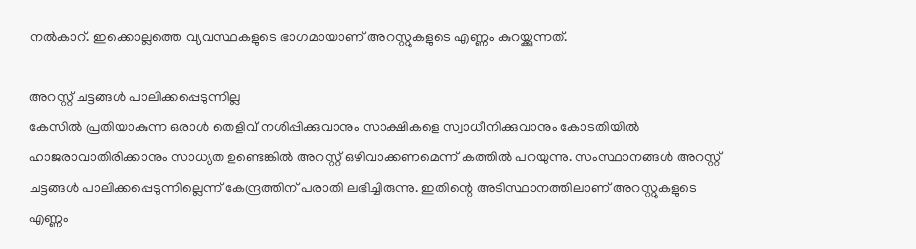നൽകാറ്. ഇക്കൊല്ലത്തെ വ്യവസ്ഥകളുടെ ഭാഗമായാണ് അറസ്റ്റുകളുടെ എണ്ണം കുറയ്ക്കുന്നത്.

അറസ്റ്റ് ചട്ടങ്ങൾ പാലിക്കപ്പെടുന്നില്ല
കേസിൽ പ്രതിയാകുന്ന ഒരാൾ തെളിവ് നശിപ്പിക്കുവാനും സാക്ഷികളെ സ്വാധീനിക്കുവാനും കോടതിയിൽ ഹാജരാവാതിരിക്കാനും സാധ്യത ഉണ്ടെങ്കിൽ അറസ്റ്റ് ഒഴിവാക്കണമെന്ന് കത്തിൽ പറയുന്നു. സംസ്ഥാനങ്ങൾ അറസ്റ്റ് ചട്ടങ്ങൾ പാലിക്കപ്പെടുന്നില്ലെന്ന് കേന്ദ്രത്തിന് പരാതി ലഭിച്ചിരുന്നു. ഇതിന്റെ അടിസ്ഥാനത്തിലാണ് അറസ്റ്റുകളുടെ എണ്ണം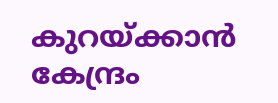കുറയ്ക്കാൻ കേന്ദ്രം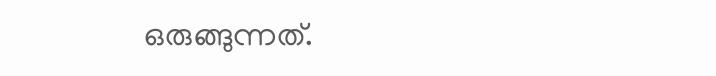ഒരുങ്ങുന്നത്.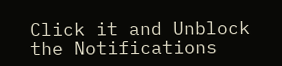Click it and Unblock the Notifications